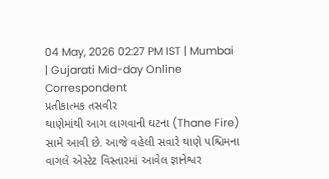04 May, 2026 02:27 PM IST | Mumbai | Gujarati Mid-day Online Correspondent
પ્રતીકાત્મક તસવીર
થાણેમાંથી આગ લાગવાની ઘટના (Thane Fire) સામે આવી છે. આજે વહેલી સવારે થાણે પશ્ચિમના વાગલે એસ્ટેટ વિસ્તારમાં આવેલ જ્ઞાનેશ્વર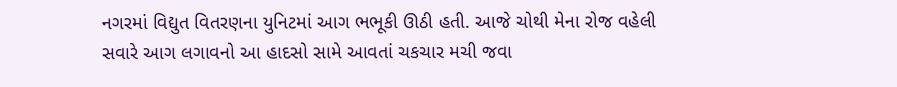નગરમાં વિદ્યુત વિતરણના યુનિટમાં આગ ભભૂકી ઊઠી હતી. આજે ચોથી મેના રોજ વહેલી સવારે આગ લગાવનો આ હાદસો સામે આવતાં ચકચાર મચી જવા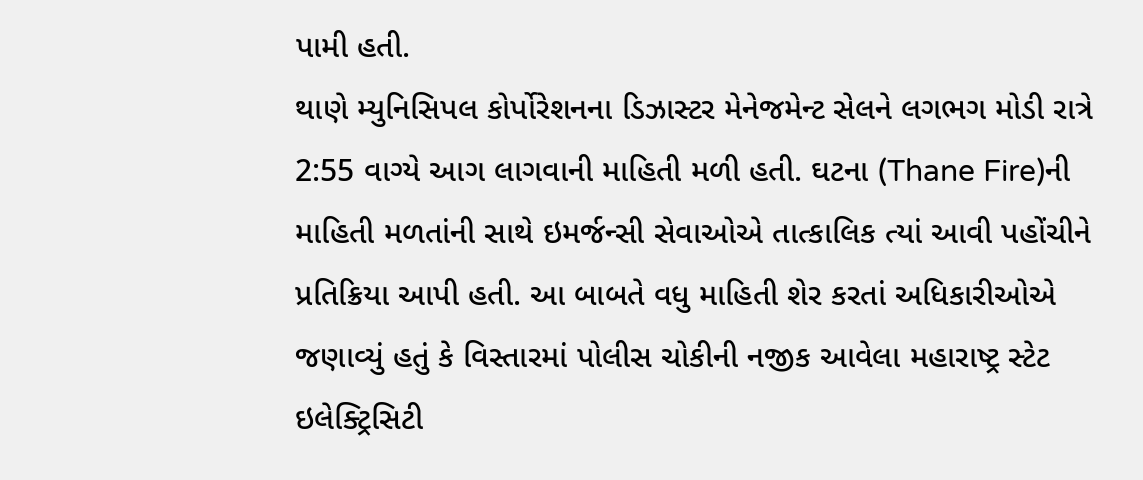પામી હતી.
થાણે મ્યુનિસિપલ કોર્પોરેશનના ડિઝાસ્ટર મેનેજમેન્ટ સેલને લગભગ મોડી રાત્રે 2:55 વાગ્યે આગ લાગવાની માહિતી મળી હતી. ઘટના (Thane Fire)ની માહિતી મળતાંની સાથે ઇમર્જન્સી સેવાઓએ તાત્કાલિક ત્યાં આવી પહોંચીને પ્રતિક્રિયા આપી હતી. આ બાબતે વધુ માહિતી શેર કરતાં અધિકારીઓએ જણાવ્યું હતું કે વિસ્તારમાં પોલીસ ચોકીની નજીક આવેલા મહારાષ્ટ્ર સ્ટેટ ઇલેક્ટ્રિસિટી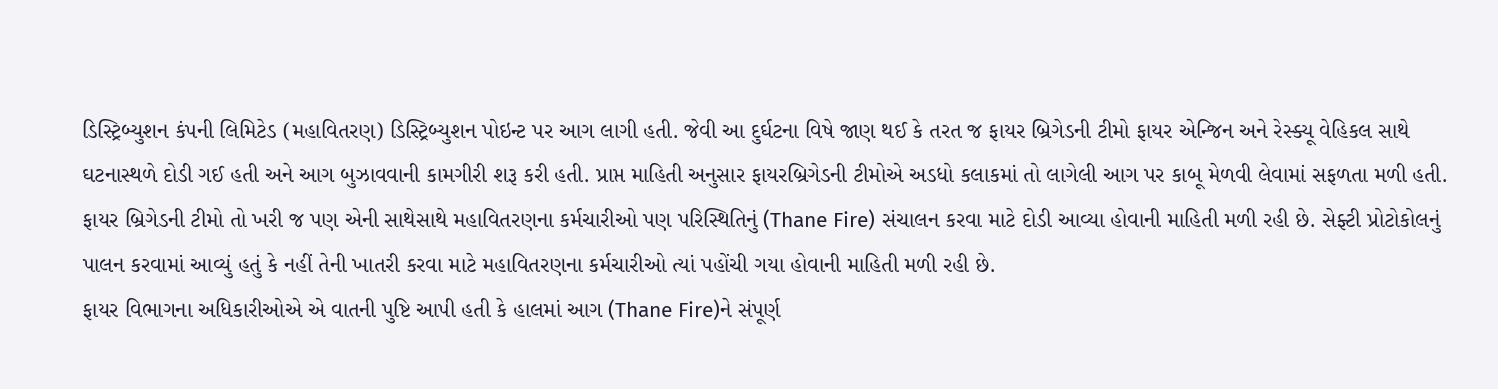ડિસ્ટ્રિબ્યુશન કંપની લિમિટેડ (મહાવિતરણ) ડિસ્ટ્રિબ્યુશન પોઇન્ટ પર આગ લાગી હતી. જેવી આ દુર્ઘટના વિષે જાણ થઈ કે તરત જ ફાયર બ્રિગેડની ટીમો ફાયર એન્જિન અને રેસ્ક્યૂ વેહિકલ સાથે ઘટનાસ્થળે દોડી ગઈ હતી અને આગ બુઝાવવાની કામગીરી શરૂ કરી હતી. પ્રાપ્ત માહિતી અનુસાર ફાયરબ્રિગેડની ટીમોએ અડધો કલાકમાં તો લાગેલી આગ પર કાબૂ મેળવી લેવામાં સફળતા મળી હતી.
ફાયર બ્રિગેડની ટીમો તો ખરી જ પણ એની સાથેસાથે મહાવિતરણના કર્મચારીઓ પણ પરિસ્થિતિનું (Thane Fire) સંચાલન કરવા માટે દોડી આવ્યા હોવાની માહિતી મળી રહી છે. સેફ્ટી પ્રોટોકોલનું પાલન કરવામાં આવ્યું હતું કે નહીં તેની ખાતરી કરવા માટે મહાવિતરણના કર્મચારીઓ ત્યાં પહોંચી ગયા હોવાની માહિતી મળી રહી છે.
ફાયર વિભાગના અધિકારીઓએ એ વાતની પુષ્ટિ આપી હતી કે હાલમાં આગ (Thane Fire)ને સંપૂર્ણ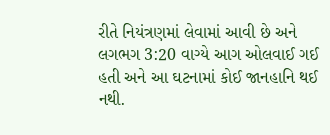રીતે નિયંત્રણમાં લેવામાં આવી છે અને લગભગ 3:20 વાગ્યે આગ ઓલવાઈ ગઈ હતી અને આ ઘટનામાં કોઈ જાનહાનિ થઈ નથી.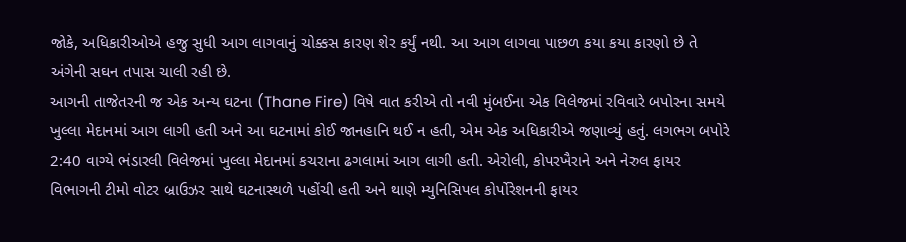જોકે, અધિકારીઓએ હજુ સુધી આગ લાગવાનું ચોક્કસ કારણ શેર કર્યું નથી. આ આગ લાગવા પાછળ કયા કયા કારણો છે તે અંગેની સઘન તપાસ ચાલી રહી છે.
આગની તાજેતરની જ એક અન્ય ઘટના (Thane Fire) વિષે વાત કરીએ તો નવી મુંબઈના એક વિલેજમાં રવિવારે બપોરના સમયે ખુલ્લા મેદાનમાં આગ લાગી હતી અને આ ઘટનામાં કોઈ જાનહાનિ થઈ ન હતી, એમ એક અધિકારીએ જણાવ્યું હતું. લગભગ બપોરે 2:40 વાગ્યે ભંડારલી વિલેજમાં ખુલ્લા મેદાનમાં કચરાના ઢગલામાં આગ લાગી હતી. એરોલી, કોપરખૈરાને અને નેરુલ ફાયર વિભાગની ટીમો વોટર બ્રાઉઝર સાથે ઘટનાસ્થળે પહોંચી હતી અને થાણે મ્યુનિસિપલ કોર્પોરેશનની ફાયર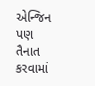એન્જિન પણ તૈનાત કરવામાં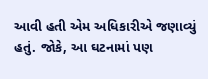આવી હતી એમ અધિકારીએ જણાવ્યું હતું. જોકે, આ ઘટનામાં પણ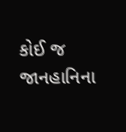કોઈ જ જાનહાનિના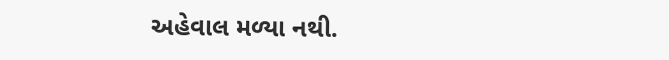અહેવાલ મળ્યા નથી.